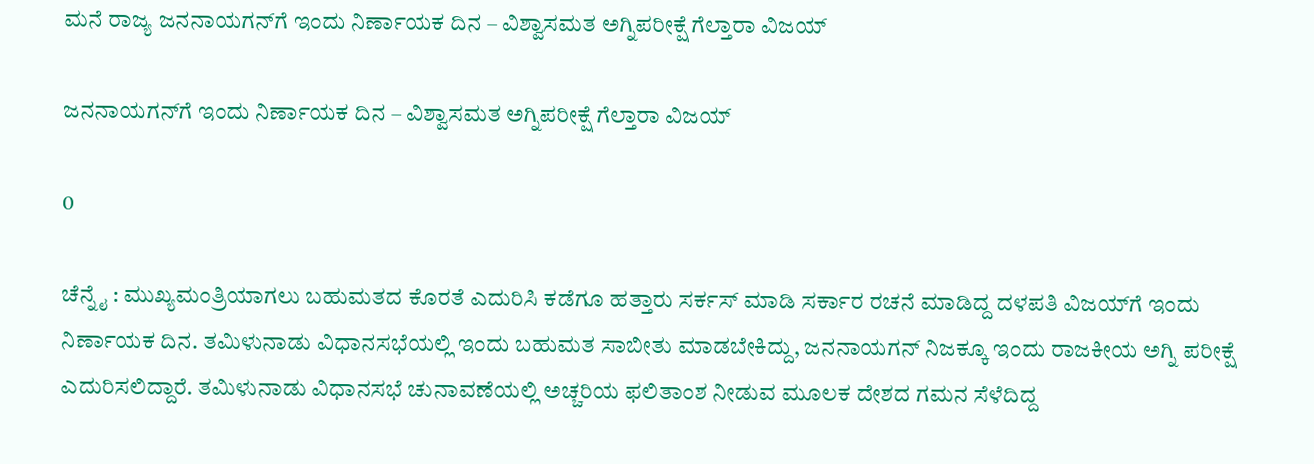ಮನೆ ರಾಜ್ಯ ಜನನಾಯಗನ್‌ಗೆ ಇಂದು ನಿರ್ಣಾಯಕ ದಿನ – ವಿಶ್ವಾಸಮತ ಅಗ್ನಿಪರೀಕ್ಷೆ ಗೆಲ್ತಾರಾ ವಿಜಯ್

ಜನನಾಯಗನ್‌ಗೆ ಇಂದು ನಿರ್ಣಾಯಕ ದಿನ – ವಿಶ್ವಾಸಮತ ಅಗ್ನಿಪರೀಕ್ಷೆ ಗೆಲ್ತಾರಾ ವಿಜಯ್

0

ಚೆನ್ನೈ : ಮುಖ್ಯಮಂತ್ರಿಯಾಗಲು ಬಹುಮತದ ಕೊರತೆ ಎದುರಿಸಿ ಕಡೆಗೂ ಹತ್ತಾರು ಸರ್ಕಸ್ ಮಾಡಿ ಸರ್ಕಾರ ರಚನೆ ಮಾಡಿದ್ದ ದಳಪತಿ ವಿಜಯ್‌ಗೆ ಇಂದು ನಿರ್ಣಾಯಕ ದಿನ. ತಮಿಳುನಾಡು ವಿಧಾನಸಭೆಯಲ್ಲಿ ಇಂದು ಬಹುಮತ ಸಾಬೀತು ಮಾಡಬೇಕಿದ್ದು, ಜನನಾಯಗನ್ ನಿಜಕ್ಕೂ ಇಂದು ರಾಜಕೀಯ ಅಗ್ನಿ ಪರೀಕ್ಷೆ ಎದುರಿಸಲಿದ್ದಾರೆ. ತಮಿಳುನಾಡು ವಿಧಾನಸಭೆ ಚುನಾವಣೆಯಲ್ಲಿ ಅಚ್ಚರಿಯ ಫಲಿತಾಂಶ ನೀಡುವ ಮೂಲಕ ದೇಶದ ಗಮನ ಸೆಳೆದಿದ್ದ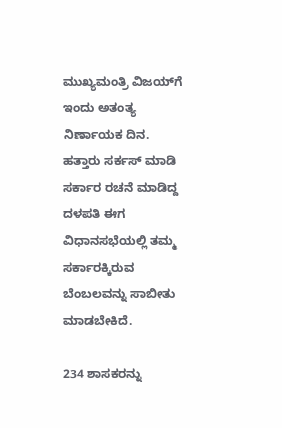ಮುಖ್ಯಮಂತ್ರಿ ವಿಜಯ್‌ಗೆ ಇಂದು ಅತಂತ್ಯ ನಿರ್ಣಾಯಕ ದಿನ. ಹತ್ತಾರು ಸರ್ಕಸ್ ಮಾಡಿ ಸರ್ಕಾರ ರಚನೆ ಮಾಡಿದ್ದ ದಳಪತಿ ಈಗ ವಿಧಾನಸಭೆಯಲ್ಲಿ ತಮ್ಮ ಸರ್ಕಾರಕ್ಕಿರುವ ಬೆಂಬಲವನ್ನು ಸಾಬೀತು ಮಾಡಬೇಕಿದೆ.

234 ಶಾಸಕರನ್ನು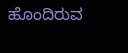ಹೊಂದಿರುವ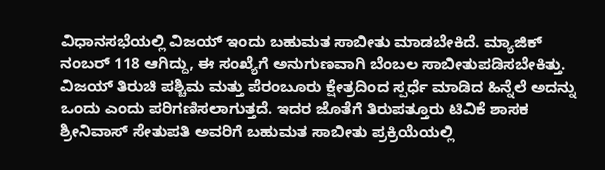ವಿಧಾನಸಭೆಯಲ್ಲಿ ವಿಜಯ್ ಇಂದು ಬಹುಮತ ಸಾಬೀತು ಮಾಡಬೇಕಿದೆ. ಮ್ಯಾಜಿಕ್ ನಂಬರ್ 118 ಆಗಿದ್ದು, ಈ ಸಂಖ್ಯೆಗೆ ಅನುಗುಣವಾಗಿ ಬೆಂಬಲ ಸಾಬೀತುಪಡಿಸಬೇಕಿತ್ತು. ವಿಜಯ್ ತಿರುಚಿ ಪಶ್ಚಿಮ ಮತ್ತು ಪೆರಂಬೂರು ಕ್ಷೇತ್ರದಿಂದ ಸ್ಪರ್ಧೆ ಮಾಡಿದ ಹಿನ್ನೆಲೆ ಅದನ್ನು ಒಂದು ಎಂದು ಪರಿಗಣಿಸಲಾಗುತ್ತದೆ. ಇದರ ಜೊತೆಗೆ ತಿರುಪತ್ತೂರು ಟಿವಿಕೆ ಶಾಸಕ ಶ್ರೀನಿವಾಸ್ ಸೇತುಪತಿ ಅವರಿಗೆ ಬಹುಮತ ಸಾಬೀತು ಪ್ರಕ್ರಿಯೆಯಲ್ಲಿ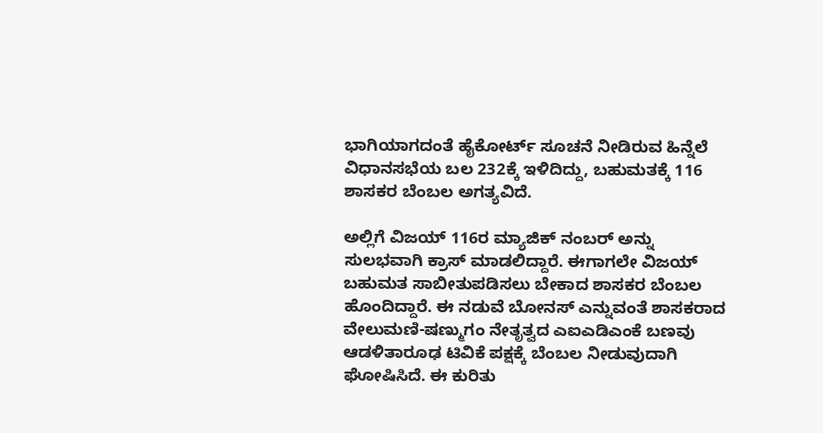ಭಾಗಿಯಾಗದಂತೆ ಹೈಕೋರ್ಟ್ ಸೂಚನೆ ನೀಡಿರುವ ಹಿನ್ನೆಲೆ ವಿಧಾನಸಭೆಯ ಬಲ 232ಕ್ಕೆ ಇಳಿದಿದ್ದು, ಬಹುಮತಕ್ಕೆ 116 ಶಾಸಕರ ಬೆಂಬಲ ಅಗತ್ಯವಿದೆ.

ಅಲ್ಲಿಗೆ ವಿಜಯ್‌ 116ರ ಮ್ಯಾಜಿಕ್ ನಂಬರ್ ಅನ್ನು ಸುಲಭವಾಗಿ ಕ್ರಾಸ್ ಮಾಡಲಿದ್ದಾರೆ. ಈಗಾಗಲೇ ವಿಜಯ್ ಬಹುಮತ ಸಾಬೀತುಪಡಿಸಲು ಬೇಕಾದ ಶಾಸಕರ ಬೆಂಬಲ ಹೊಂದಿದ್ದಾರೆ. ಈ ನಡುವೆ ಬೋನಸ್ ಎನ್ನುವಂತೆ ಶಾಸಕರಾದ ವೇಲುಮಣಿ-ಷಣ್ಮುಗಂ ನೇತೃತ್ವದ ಎಐಎಡಿಎಂಕೆ ಬಣವು ಆಡಳಿತಾರೂಢ ಟಿವಿಕೆ ಪಕ್ಷಕ್ಕೆ ಬೆಂಬಲ ನೀಡುವುದಾಗಿ ಘೋಷಿಸಿದೆ. ಈ ಕುರಿತು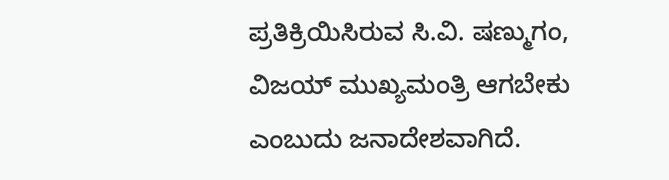ಪ್ರತಿಕ್ರಿಯಿಸಿರುವ ಸಿ.ವಿ. ಷಣ್ಮುಗಂ, ವಿಜಯ್ ಮುಖ್ಯಮಂತ್ರಿ ಆಗಬೇಕು ಎಂಬುದು ಜನಾದೇಶವಾಗಿದೆ.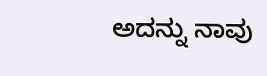ಅದನ್ನು ನಾವು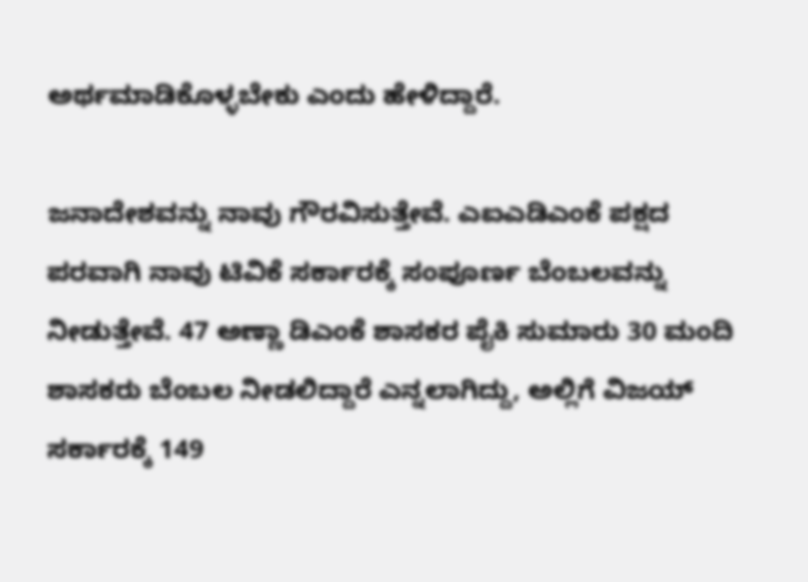ಅರ್ಥಮಾಡಿಕೊಳ್ಳಬೇಕು ಎಂದು ಹೇಳಿದ್ದಾರೆ.

ಜನಾದೇಶವನ್ನು ನಾವು ಗೌರವಿಸುತ್ತೇವೆ. ಎಐಎಡಿಎಂಕೆ ಪಕ್ಷದ ಪರವಾಗಿ ನಾವು ಟಿವಿಕೆ ಸರ್ಕಾರಕ್ಕೆ ಸಂಪೂರ್ಣ ಬೆಂಬಲವನ್ನು ನೀಡುತ್ತೇವೆ. 47 ಅಣ್ಣಾ ಡಿಎಂಕೆ ಶಾಸಕರ ಪೈಕಿ ಸುಮಾರು 30 ಮಂದಿ ಶಾಸಕರು ಬೆಂಬಲ ನೀಡಲಿದ್ದಾರೆ ಎನ್ನಲಾಗಿದ್ದು, ಅಲ್ಲಿಗೆ ವಿಜಯ್ ಸರ್ಕಾರಕ್ಕೆ 149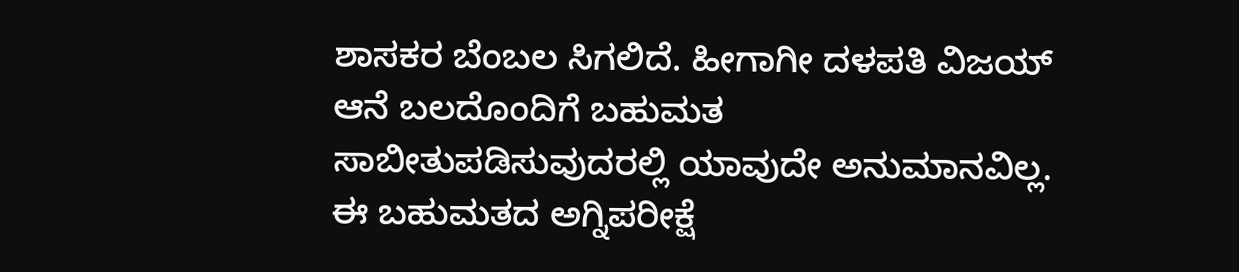ಶಾಸಕರ ಬೆಂಬಲ ಸಿಗಲಿದೆ. ಹೀಗಾಗೀ ದಳಪತಿ ವಿಜಯ್ ಆನೆ ಬಲದೊಂದಿಗೆ ಬಹುಮತ ಸಾಬೀತುಪಡಿಸುವುದರಲ್ಲಿ ಯಾವುದೇ ಅನುಮಾನವಿಲ್ಲ. ಈ ಬಹುಮತದ ಅಗ್ನಿಪರೀಕ್ಷೆ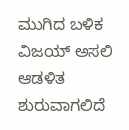ಮುಗಿದ ಬಳಿಕ ವಿಜಯ್ ಅಸಲಿ ಆಡಳಿತ ಶುರುವಾಗಲಿದೆ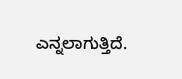ಎನ್ನಲಾಗುತ್ತಿದೆ.